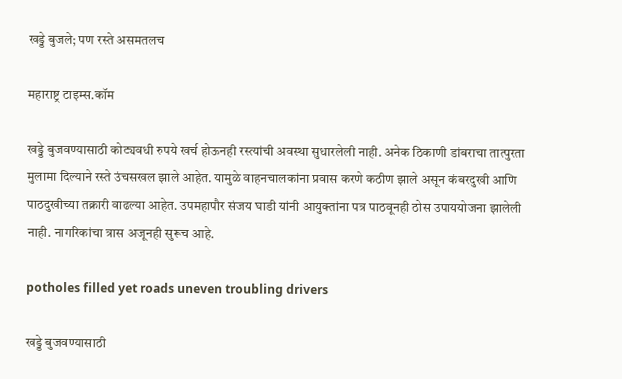खड्डे बुजले; पण रस्ते असमतलच

महाराष्ट्र टाइम्स.कॉम

खड्डे बुजवण्यासाठी कोट्यवधी रुपये खर्च होऊनही रस्त्यांची अवस्था सुधारलेली नाही. अनेक ठिकाणी डांबराचा तात्पुरता मुलामा दिल्याने रस्ते उंचसखल झाले आहेत. यामुळे वाहनचालकांना प्रवास करणे कठीण झाले असून कंबरदुखी आणि पाठदुखीच्या तक्रारी वाढल्या आहेत. उपमहापौर संजय घाडी यांनी आयुक्तांना पत्र पाठवूनही ठोस उपाययोजना झालेली नाही. नागरिकांचा त्रास अजूनही सुरूच आहे.

potholes filled yet roads uneven troubling drivers

खड्डे बुजवण्यासाठी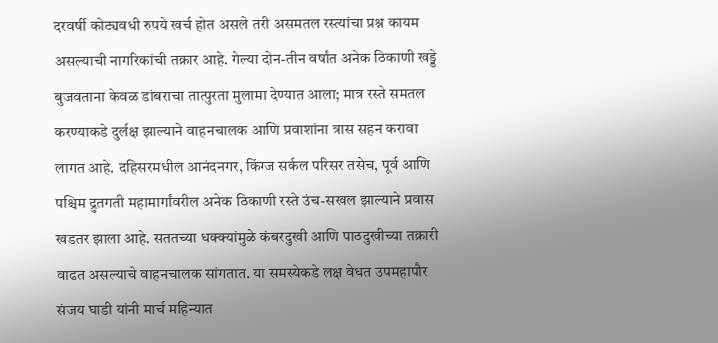दरवर्षी कोट्यवधी रुपये खर्च होत असले तरी असमतल रस्त्यांचा प्रश्न कायम असल्याची नागरिकांची तक्रार आहे. गेल्या दोन-तीन वर्षांत अनेक ठिकाणी खड्डे बुजवताना केवळ डांबराचा तात्पुरता मुलामा देण्यात आला; मात्र रस्ते समतल करण्याकडे दुर्लक्ष झाल्याने वाहनचालक आणि प्रवाशांना त्रास सहन करावा लागत आहे. दहिसरमधील आनंदनगर, किंग्ज सर्कल परिसर तसेच, पूर्व आणि पश्चिम द्रुतगती महामार्गांवरील अनेक ठिकाणी रस्ते उंच-सखल झाल्याने प्रवास खडतर झाला आहे. सततच्या धक्क्यांमुळे कंबरदुखी आणि पाठदुखीच्या तक्रारी वाढत असल्याचे वाहनचालक सांगतात. या समस्येकडे लक्ष वेधत उपमहापौर संजय घाडी यांनी मार्च महिन्यात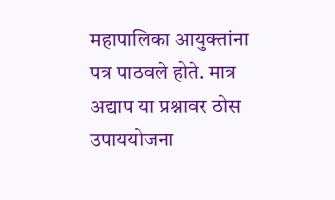महापालिका आयुक्तांना पत्र पाठवले होते. मात्र अद्याप या प्रश्नावर ठोस उपाययोजना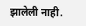झालेली नाही.